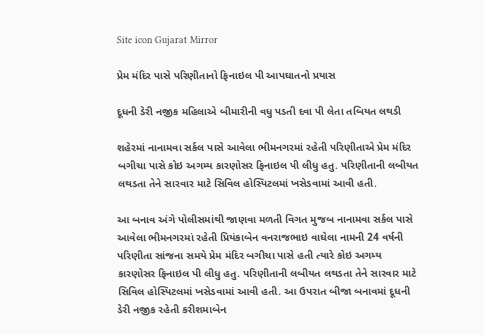Site icon Gujarat Mirror

પ્રેમ મંદિર પાસે પરિણીતાનો ફિનાઇલ પી આપઘાતનો પ્રયાસ

દૂધની ડેરી નજીક મહિલાએ બીમારીની વધુ પડતી દવા પી લેતા તબિયત લથડી

શહેરમાં નાનામવા સર્કલ પાસે આવેલા ભીમનગરમાં રહેતી પરિણીતાએ પ્રેમ મંદિર બગીચા પાસે કોઇ અગમ્ય કારણોસર ફિનાઇલ પી લીધુ હતુ. પરિણીતાની લબીયત લથડતા તેને સારવાર માટે સિવિલ હોસ્પિટલમાં ખસેડવામાં આવી હતી.

આ બનાવ અંગે પોલીસમાંથી જાણવા મળતી વિગત મુજબ નાનામવા સર્કલ પાસે આવેલા ભીમનગરમાં રહેતી પ્રિયંકાબેન વનરાજભાઇ વાઘેલા નામની 24 વર્ષની પરિણીતા સાંજના સમયે પ્રેમ મંદિર બગીચા પાસે હતી ત્યારે કોઇ અગમ્ય કારણોસર ફિનાઇલ પી લીધુ હતુ. પરિણીતાની લબીયત લથડતા તેને સારવાર માટે સિવિલ હોસ્પિટલમાં ખસેડવામાં આવી હતી. આ ઉપરાત બીજા બનાવમાં દૂધની ડેરી નજીક રહેતી કરીશમાબેન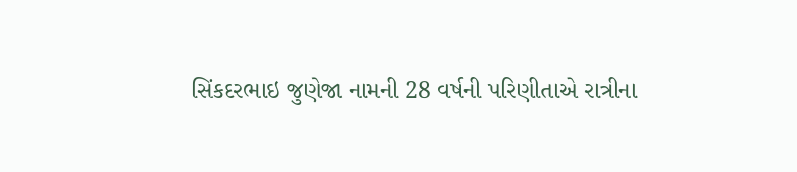સિંકદરભાઇ જુણેજા નામની 28 વર્ષની પરિણીતાએ રાત્રીના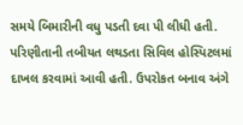સમયે બિમારીની વધુ પડતી દવા પી લીધી હતી. પરિણીતાની તબીયત લથડતા સિવિલ હોસ્પિટલમાં દાખલ કરવામાં આવી હતી. ઉપરોકત બનાવ અંગે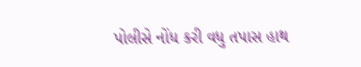પોલીસે નોંધ કરી વધુ તપાસ હાથ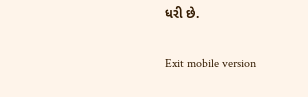ધરી છે.

Exit mobile version